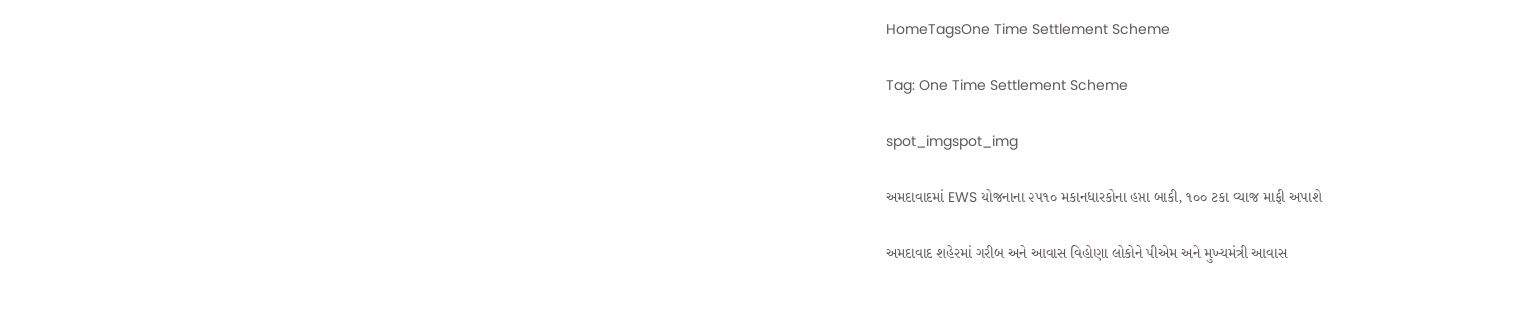HomeTagsOne Time Settlement Scheme

Tag: One Time Settlement Scheme

spot_imgspot_img

અમદાવાદમાં EWS યોજનાના ૨૫૧૦ મકાનધારકોના હપ્તા બાકી, ૧૦૦ ટકા વ્યાજ માફી અપાશે

અમદાવાદ શહેરમાં ગરીબ અને આવાસ વિહોણા લોકોને પીએમ અને મુખ્યમંત્રી આવાસ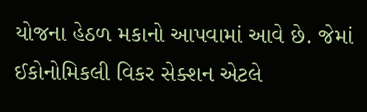યોજના હેઠળ મકાનો આપવામાં આવે છે. જેમાં ઈકોનોમિકલી વિકર સેક્શન એટલે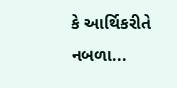કે આર્થિકરીતે નબળા...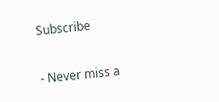Subscribe

- Never miss a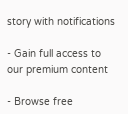story with notifications

- Gain full access to our premium content

- Browse free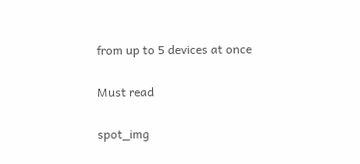from up to 5 devices at once

Must read

spot_img